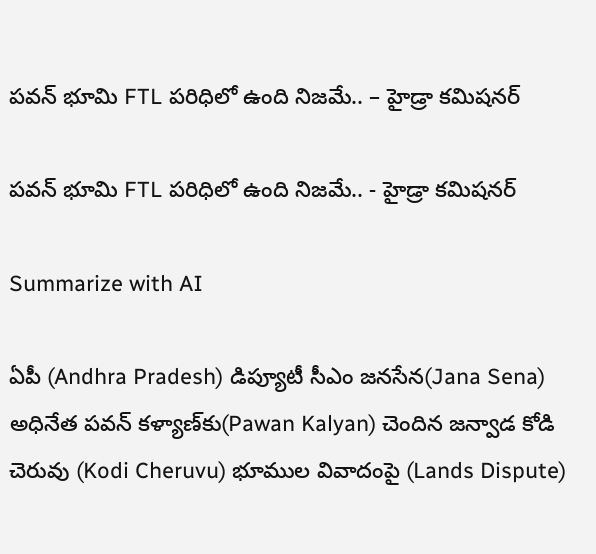పవన్ భూమి FTL పరిధిలో ఉంది నిజ‌మే.. – హైడ్రా కమిషనర్

పవన్ భూమి FTL పరిధిలో ఉంది నిజ‌మే.. - హైడ్రా కమిషనర్

Summarize with AI

ఏపీ (Andhra Pradesh) డిప్యూటీ సీఎం జనసేన(Jana Sena) అధినేత పవన్ కళ్యాణ్‌కు(Pawan Kalyan) చెందిన జన్వాడ కోడి చెరువు (Kodi Cheruvu) భూముల వివాదంపై (Lands Dispute)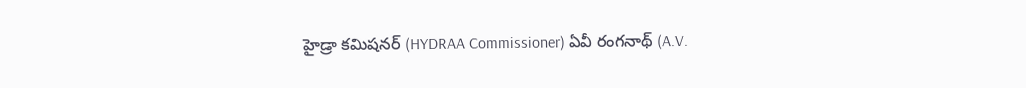హైడ్రా కమిషనర్ (HYDRAA Commissioner) ఏవీ రంగనాథ్ (A.V.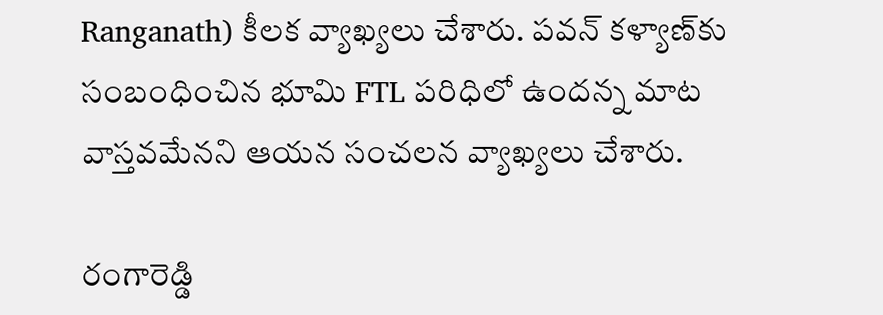Ranganath) కీలక వ్యాఖ్యలు చేశారు. పవన్ కళ్యాణ్‌కు సంబంధించిన భూమి FTL పరిధిలో ఉందన్న మాట వాస్తవమేనని ఆయన సంచ‌ల‌న వ్యాఖ్య‌లు చేశారు.

రంగారెడ్డి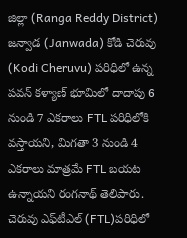జిల్లా (Ranga Reddy District) జన్వాడ (Janwada) కోడి చెరువు (Kodi Cheruvu) పరిధిలో ఉన్న పవన్ కళ్యాణ్ భూమిలో దాదాపు 6 నుండి 7 ఎకరాలు FTL పరిధిలోకి వస్తాయని, మిగతా 3 నుండి 4 ఎకరాలు మాత్రమే FTL బయట ఉన్నాయని రంగనాథ్ తెలిపారు. చెరువు ఎఫ్‌టీఎల్ (FTL)పరిధిలో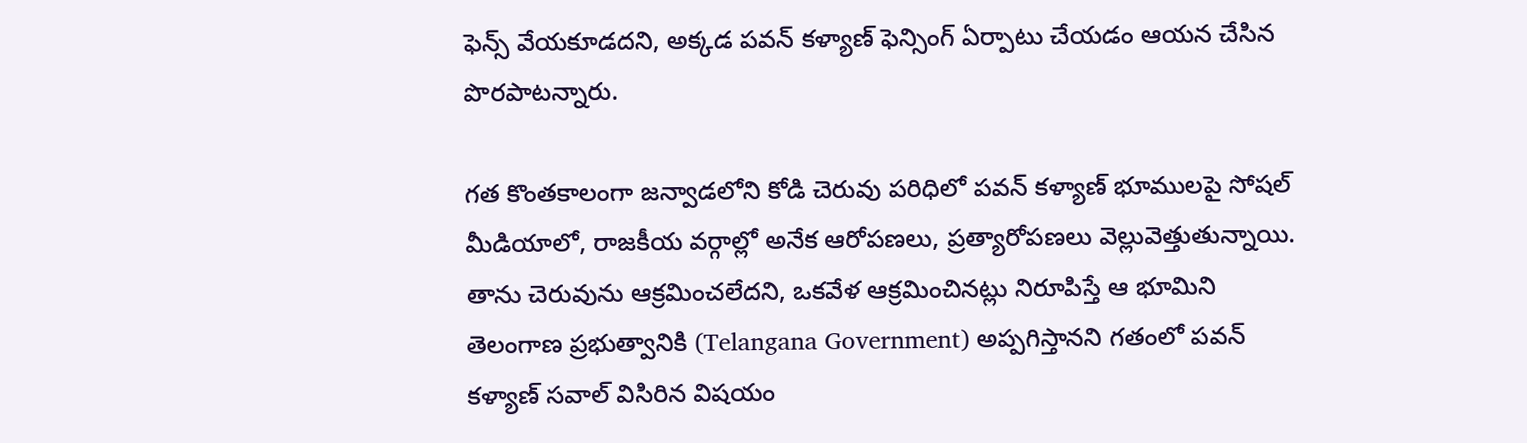ఫెన్స్ వేయకూడదని, అక్కడ పవన్ కళ్యాణ్ ఫెన్సింగ్ ఏర్పాటు చేయడం ఆయన చేసిన పొరపాటన్నారు.

గత కొంతకాలంగా జన్వాడలోని కోడి చెరువు పరిధిలో పవన్ కళ్యాణ్ భూములపై సోషల్ మీడియాలో, రాజకీయ వర్గాల్లో అనేక ఆరోపణలు, ప్రత్యారోపణలు వెల్లువెత్తుతున్నాయి. తాను చెరువును ఆక్రమించలేదని, ఒకవేళ ఆక్రమించినట్లు నిరూపిస్తే ఆ భూమిని తెలంగాణ ప్రభుత్వానికి (Telangana Government) అప్పగిస్తానని గతంలో పవన్ కళ్యాణ్ సవాల్ విసిరిన విషయం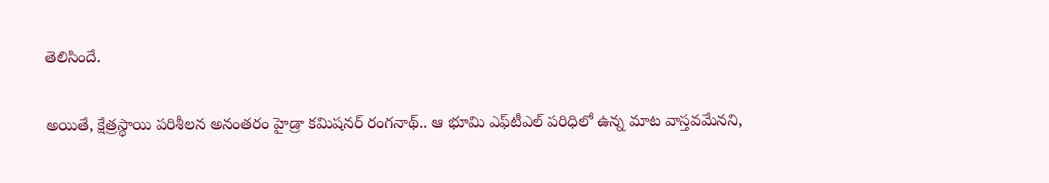తెలిసిందే.

అయితే, క్షేత్రస్థాయి పరిశీలన అనంతరం హైడ్రా కమిషనర్ రంగనాథ్.. ఆ భూమి ఎఫ్‌టీఎల్ పరిధిలో ఉన్న మాట వాస్తవమేనని,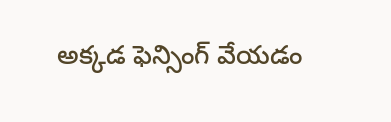అక్కడ ఫెన్సింగ్ వేయడం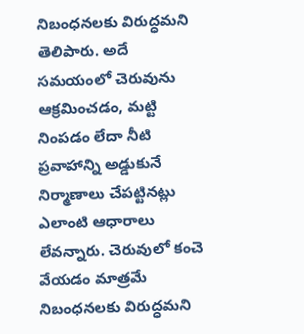నిబంధనలకు విరుద్ధమని తెలిపారు. అదే సమయంలో చెరువును ఆక్రమించడం, మట్టి నింపడం లేదా నీటి ప్రవాహాన్ని అడ్డుకునే నిర్మాణాలు చేపట్టినట్లు ఎలాంటి ఆధారాలు లేవన్నారు. చెరువులో కంచె వేయడం మాత్రమే నిబంధనలకు విరుద్ధమని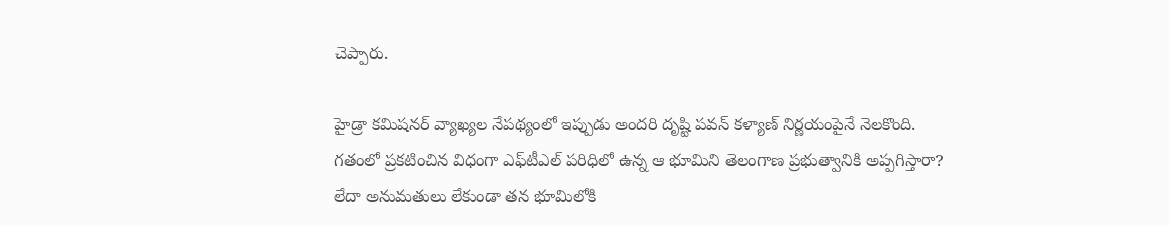చెప్పారు.

హైడ్రా కమిషనర్ వ్యాఖ్యల నేపథ్యంలో ఇప్పుడు అందరి దృష్టి పవన్ కళ్యాణ్ నిర్ణయంపైనే నెలకొంది.
గతంలో ప్రకటించిన విధంగా ఎఫ్‌టీఎల్ పరిధిలో ఉన్న ఆ భూమిని తెలంగాణ ప్రభుత్వానికి అప్పగిస్తారా?
లేదా అనుమతులు లేకుండా తన భూమిలోకి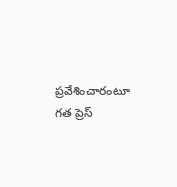ప్రవేశించారంటూ గత ప్రెస్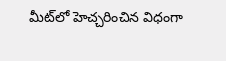మీట్‌లో హెచ్చరించిన విధంగా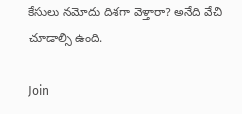కేసులు నమోదు దిశగా వెళ్తారా? అనేది వేచి చూడాల్సి ఉంది.

Join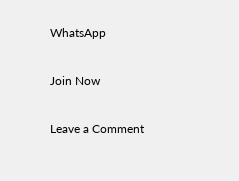WhatsApp

Join Now

Leave a Comment